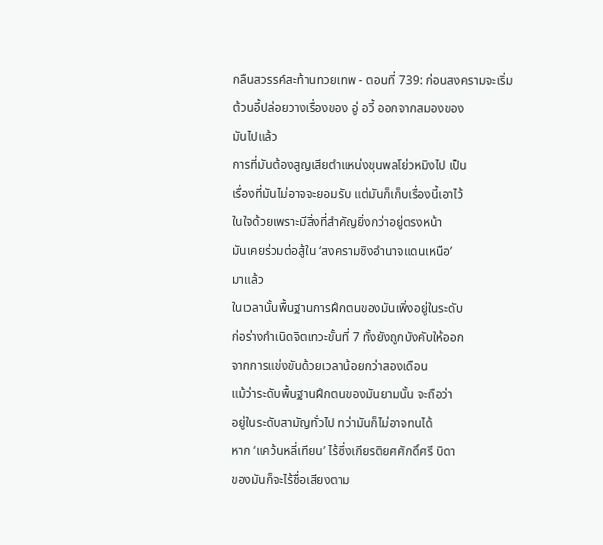กลืนสวรรค์สะท้านทวยเทพ - ตอนที่ 739: ก่อนสงครามจะเริ่ม
ต้วนอี้ปล่อยวางเรื่องของ อู่ อวี้ ออกจากสมองของ
มันไปแล้ว
การที่มันต้องสูญเสียตำแหน่งขุนพลโย่วหมิงไป เป็น
เรื่องที่มันไม่อาจจะยอมรับ แต่มันก็เก็บเรื่องนี้เอาไว้
ในใจด้วยเพราะมีสิ่งที่สำคัญยิ่งกว่าอยู่ตรงหน้า
มันเคยร่วมต่อสู้ใน ‘สงครามชิงอำนาจแดนเหนือ’
มาแล้ว
ในเวลานั้นพื้นฐานการฝึกตนของมันเพิ่งอยู่ในระดับ
ก่อร่างกำเนิดจิตเทวะขั้นที่ 7 ทั้งยังถูกบังคับให้ออก
จากการแข่งขันด้วยเวลาน้อยกว่าสองเดือน
แม้ว่าระดับพื้นฐานฝึกตนของมันยามนั้น จะถือว่า
อยู่ในระดับสามัญทั่วไป ทว่ามันก็ไม่อาจทนได้
หาก ‘แคว้นหลี่เทียน’ ไร้ซึ่งเกียรติยศศักดิ์ศรี บิดา
ของมันก็จะไร้ชื่อเสียงตาม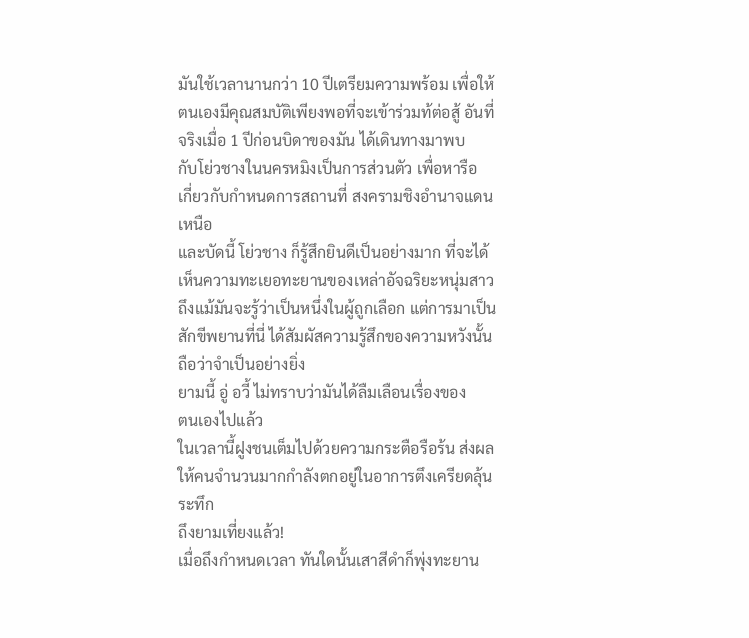มันใช้เวลานานกว่า 10 ปีเตรียมความพร้อม เพื่อให้
ตนเองมีคุณสมบัติเพียงพอที่จะเข้าร่วมท้ต่อสู้ อันที่
จริงเมื่อ 1 ปีก่อนบิดาของมัน ได้เดินทางมาพบ
กับโย่วชางในนครหมิงเป็นการส่วนตัว เพื่อหารือ
เกี่ยวกับกำหนดการสถานที่ สงครามชิงอำนาจแดน
เหนือ
และบัดนี้ โย่วชาง ก็รู้สึกยินดีเป็นอย่างมาก ที่จะได้
เห็นความทะเยอทะยานของเหล่าอัจฉริยะหนุ่มสาว
ถึงแม้มันจะรู้ว่าเป็นหนึ่งในผู้ถูกเลือก แต่การมาเป็น
สักขีพยานที่นี่ ได้สัมผัสความรู้สึกของความหวังนั้น
ถือว่าจำเป็นอย่างยิ่ง
ยามนี้ อู่ อวี้ ไม่ทราบว่ามันได้ลืมเลือนเรื่องของ
ตนเองไปแล้ว
ในเวลานี้ฝูงชนเต็มไปด้วยความกระตือรือร้น ส่งผล
ให้คนจำนวนมากกำลังตกอยู่ในอาการตึงเครียดลุ้น
ระทึก
ถึงยามเที่ยงแล้ว!
เมื่อถึงกำหนดเวลา ทันใดนั้นเสาสีดำก็พุ่งทะยาน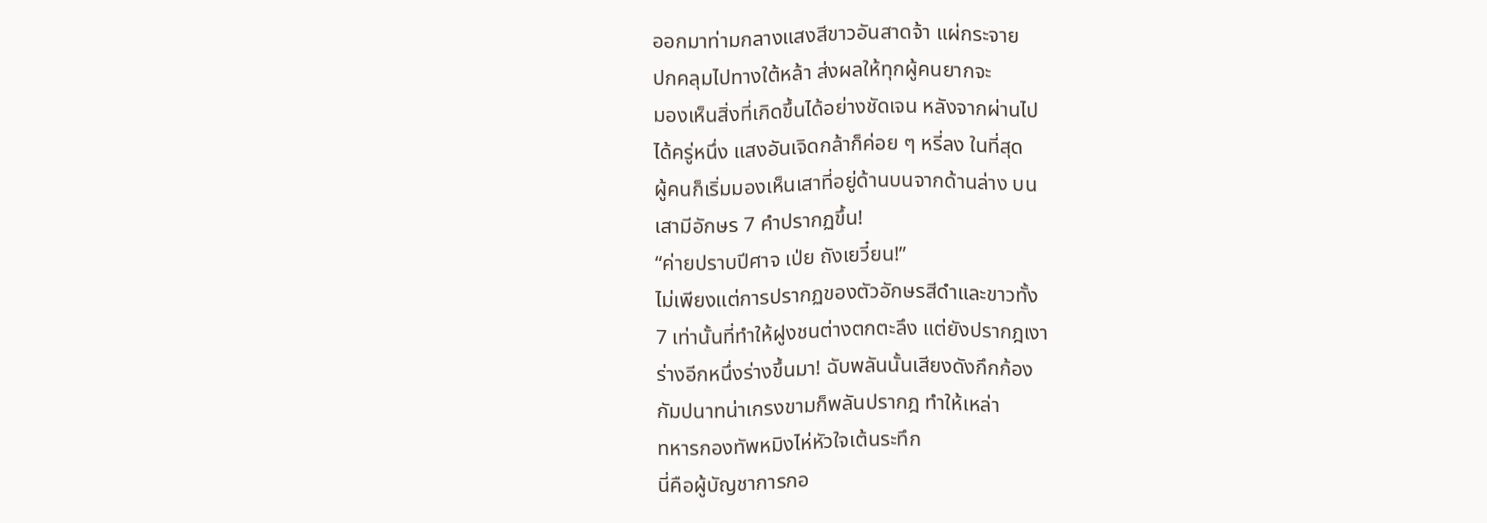ออกมาท่ามกลางแสงสีขาวอันสาดจ้า แผ่กระจาย
ปกคลุมไปทางใต้หล้า ส่งผลให้ทุกผู้คนยากจะ
มองเห็นสิ่งที่เกิดขึ้นได้อย่างชัดเจน หลังจากผ่านไป
ได้ครู่หนึ่ง แสงอันเจิดกล้าก็ค่อย ๆ หรี่ลง ในที่สุด
ผู้คนก็เริ่มมองเห็นเสาที่อยู่ด้านบนจากด้านล่าง บน
เสามีอักษร 7 คำปรากฏขึ้น!
“ค่ายปราบปีศาจ เป่ย ถังเยวี๋ยน!”
ไม่เพียงแต่การปรากฏของตัวอักษรสีดำและขาวทั้ง
7 เท่านั้นที่ทำให้ฝูงชนต่างตกตะลึง แต่ยังปรากฎเงา
ร่างอีกหนึ่งร่างขึ้นมา! ฉับพลันนั้นเสียงดังกึกก้อง
กัมปนาทน่าเกรงขามก็พลันปรากฎ ทำให้เหล่า
ทหารกองทัพหมิงไห่หัวใจเต้นระทึก
นี่คือผู้บัญชาการกอ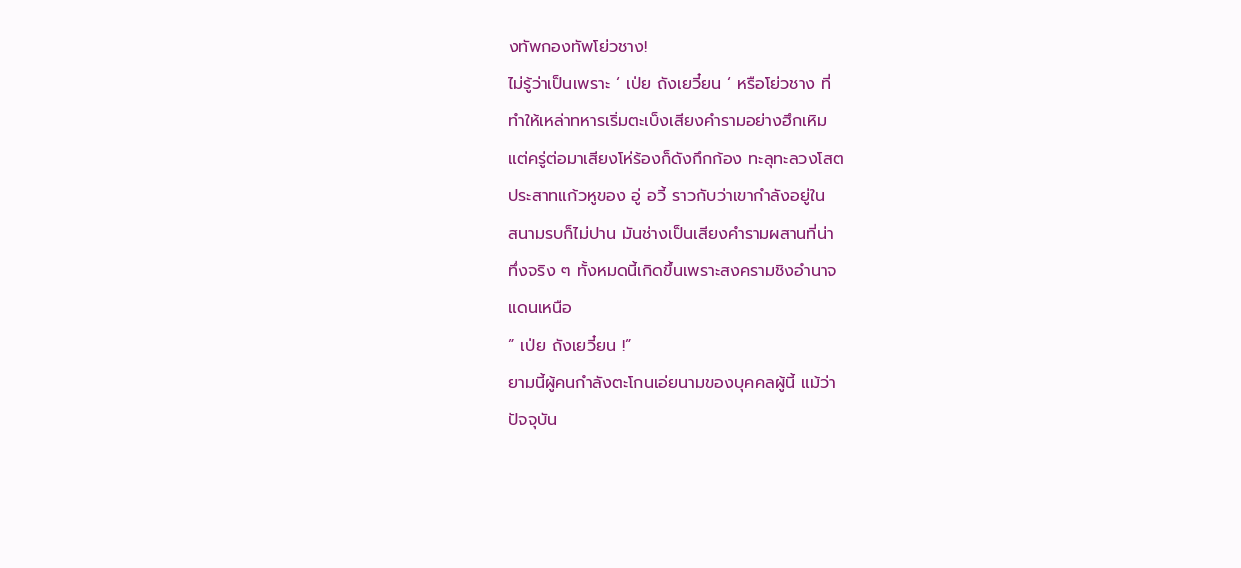งทัพกองทัพโย่วชาง!
ไม่รู้ว่าเป็นเพราะ ‘ เป่ย ถังเยวี๋ยน ‘ หรือโย่วชาง ที่
ทำให้เหล่าทหารเริ่มตะเบ็งเสียงคำรามอย่างฮึกเหิม
แต่ครู่ต่อมาเสียงโห่ร้องก็ดังกึกก้อง ทะลุทะลวงโสต
ประสาทแก้วหูของ อู่ อวี้ ราวกับว่าเขากำลังอยู่ใน
สนามรบก็ไม่ปาน มันช่างเป็นเสียงคำรามผสานที่น่า
ทึ่งจริง ๆ ทั้งหมดนี้เกิดขึ้นเพราะสงครามชิงอำนาจ
แดนเหนือ
” เป่ย ถังเยวี๋ยน !”
ยามนี้ผู้คนกำลังตะโกนเอ่ยนามของบุคคลผู้นี้ แม้ว่า
ปัจจุบัน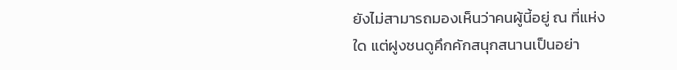ยังไม่สามารถมองเห็นว่าคนผู้นี้อยู่ ณ ที่แห่ง
ใด แต่ฝูงชนดูคึกคักสนุกสนานเป็นอย่า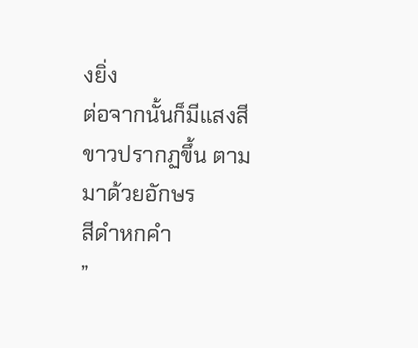งยิ่ง
ต่อจากนั้นก็มีแสงสีขาวปรากฏขึ้น ตามมาด้วยอักษร
สีดำหกคำ
”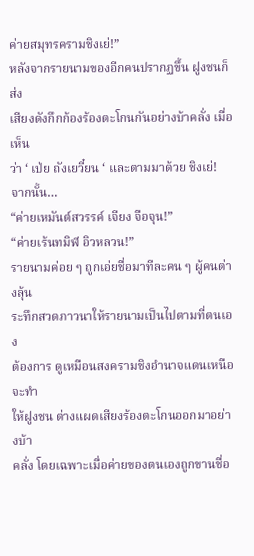ค่ายสมุทรครามชิงเย่!”
หลังจากรายนามของอีกคนปรากฏขึ้น ฝูงชนก็ส่ง
เสียงดังกึกก้องร้องตะโกนกันอย่างบ้าคลั่ง เมื่อเห็น
ว่า ‘ เป่ย ถังเยวี๋ยน ‘ และตามมาด้วย ชิงเย่!
จากนั้น…
“ค่ายเหมันต์สวรรค์ เจียง จือจุน!”
“ค่ายเร้นทมิฬ อิวหลวน!”
รายนามค่อย ๆ ถูกเอ่ยชื่อมาทีละคน ๆ ผู้คนต่างลุ้น
ระทึกสวดภาวนาให้รายนามเป็นไปตามที่ตนเอง
ต้องการ ดูเหมือนสงครามชิงอำนาจแดนเหนือจะทำ
ให้ฝูงชน ต่างแผดเสียงร้องตะโกนออกมาอย่างบ้า
คลั่ง โดยเฉพาะเมื่อค่ายของตนเองถูกขานชื่อ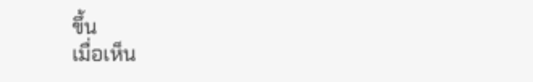ขึ้น
เมื่อเห็น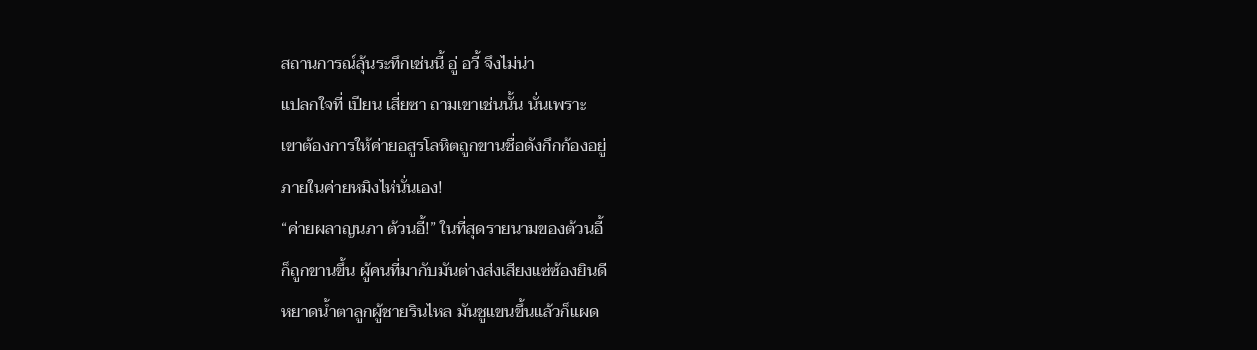สถานการณ์ลุ้นระทึกเช่นนี้ อู่ อวี้ จึงไม่น่า
แปลกใจที่ เปียน เสี่ยซา ถามเขาเช่นนั้น นั่นเพราะ
เขาต้องการให้ค่ายอสูรโลหิตถูกขานชื่อดังกึกก้องอยู่
ภายในค่ายหมิงไห่นั่นเอง!
“ค่ายผลาญนภา ต้วนอี้!” ในที่สุดรายนามของต้วนอี้
ก็ถูกขานขึ้น ผู้คนที่มากับมันต่างส่งเสียงแซ่ซ้องยินดี
หยาดน้ำตาลูกผู้ชายรินไหล มันชูแขนขึ้นแล้วก็แผด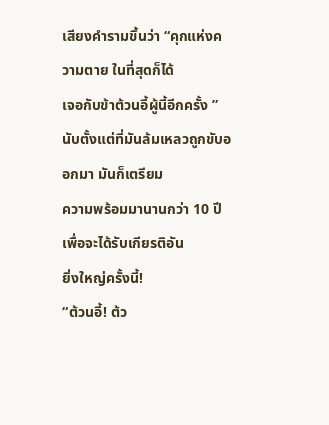เสียงคำรามขึ้นว่า “คุกแห่งความตาย ในที่สุดก็ได้
เจอกับข้าต้วนอี้ผู้นี้อีกครั้ง ”
นับตั้งแต่ที่มันล้มเหลวถูกขับออกมา มันก็เตรียม
ความพร้อมมานานกว่า 10 ปีเพื่อจะได้รับเกียรติอัน
ยิ่งใหญ่ครั้งนี้!
“ต้วนอี้! ต้ว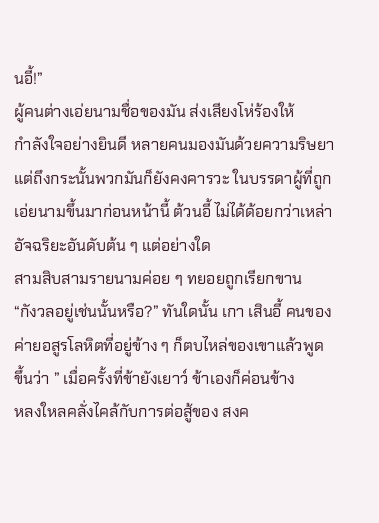นอี้!”
ผู้คนต่างเอ่ยนามชื่อของมัน ส่งเสียงโห่ร้องให้
กำลังใจอย่างยินดี หลายคนมองมันด้วยความริษยา
แต่ถึงกระนั้นพวกมันก็ยังคงคารวะ ในบรรดาผู้ที่ถูก
เอ่ยนามขึ้นมาก่อนหน้านี้ ต้วนอี้ ไม่ได้ด้อยกว่าเหล่า
อัจฉริยะอันดับต้น ๆ แต่อย่างใด
สามสิบสามรายนามค่อย ๆ ทยอยถูกเรียกขาน
“กังวลอยู่เช่นนั้นหรือ?” ทันใดนั้น เกา เสินอี้ คนของ
ค่ายอสูรโลหิตที่อยู่ข้าง ๆ ก็ตบไหล่ของเขาแล้วพูด
ขึ้นว่า ” เมื่อครั้งที่ข้ายังเยาว์ ข้าเองก็ค่อนข้าง
หลงใหลคลั่งไคล้กับการต่อสู้ของ สงค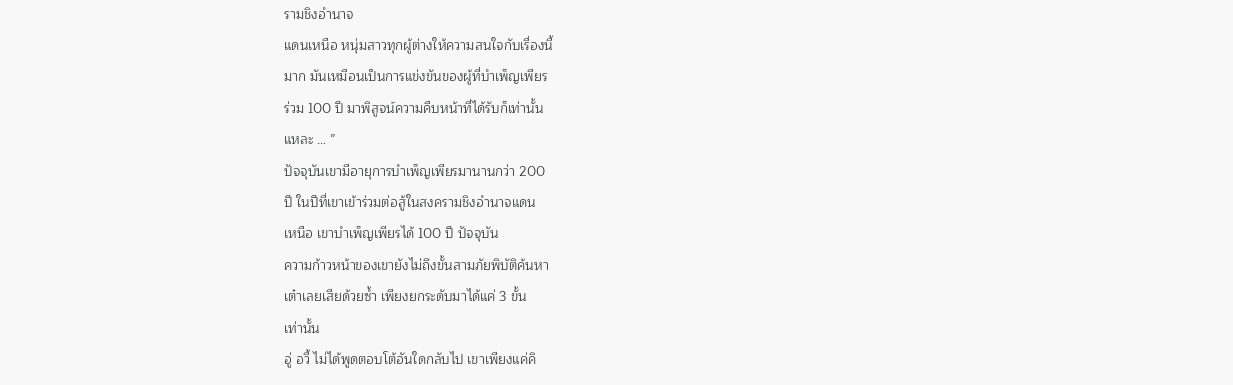รามชิงอำนาจ
แดนเหนือ หนุ่มสาวทุกผู้ต่างให้ความสนใจกับเรื่องนี้
มาก มันเหมือนเป็นการแข่งขันของผู้ที่บำเพ็ญเพียร
ร่วม 100 ปี มาพิสูจน์ความคืบหน้าที่ได้รับก็เท่านั้น
แหละ … ”
ปัจจุบันเขามีอายุการบำเพ็ญเพียรมานานกว่า 200
ปี ในปีที่เขาเข้าร่วมต่อสู้ในสงครามชิงอำนาจแดน
เหนือ เขาบำเพ็ญเพียรได้ 100 ปี ปัจจุบัน
ความก้าวหน้าของเขายังไม่ถึงขั้นสามภัยพิบัติค้นหา
เต๋าเลยเสียด้วยซ้ำ เพียงยกระดับมาได้แค่ 3 ขั้น
เท่านั้น
อู่ อวี้ ไม่ได้พูดตอบโต้อันใดกลับไป เขาเพียงแค่คิ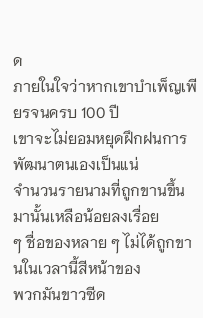ด
ภายในใจว่าหากเขาบำเพ็ญเพียรจนครบ 100 ปี
เขาจะไม่ยอมหยุดฝึกฝนการพัฒนาตนเองเป็นแน่
จำนวนรายนามที่ถูกขานขึ้นมานั้นเหลือน้อยลงเรื่อย
ๆ ชื่อของหลาย ๆ ไม่ได้ถูกขานในเวลานี้สีหน้าของ
พวกมันขาวซีด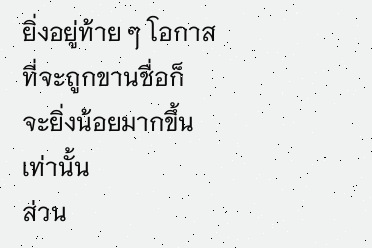ยิ่งอยู่ท้าย ๆ โอกาสที่จะถูกขานชื่อก็
จะยิ่งน้อยมากขึ้นเท่านั้น
ส่วน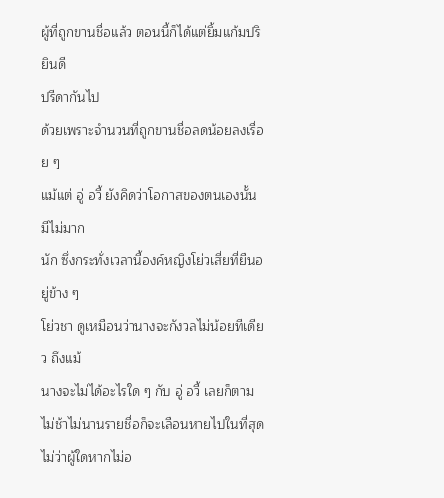ผู้ที่ถูกขานชื่อแล้ว ตอนนี้ก็ได้แต่ยิ้มแก้มปริยินดี
ปรีดากันไป
ด้วยเพราะจำนวนที่ถูกขานชื่อลดน้อยลงเรื่อย ๆ
แม้แต่ อู่ อวี้ ยังคิดว่าโอกาสของตนเองนั้นมีไม่มาก
นัก ซึ่งกระทั่งเวลานี้องค์หญิงโย่วเสี่ยที่ยืนอยู่ข้าง ๆ
โย่วชา ดูเหมือนว่านางจะกังวลไม่น้อยทีเดียว ถึงแม้
นางจะไม่ได้อะไรใด ๆ กับ อู่ อวี้ เลยก็ตาม
ไม่ช้าไม่นานรายชื่อก็จะเลือนหายไปในที่สุด
ไม่ว่าผู้ใดหากไม่อ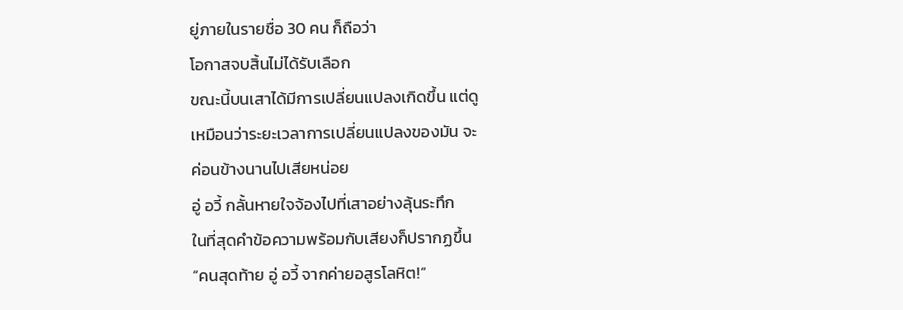ยู่ภายในรายชื่อ 30 คน ก็ถือว่า
โอกาสจบสิ้นไม่ได้รับเลือก
ขณะนี้บนเสาได้มีการเปลี่ยนแปลงเกิดขึ้น แต่ดู
เหมือนว่าระยะเวลาการเปลี่ยนแปลงของมัน จะ
ค่อนข้างนานไปเสียหน่อย
อู่ อวี้ กลั้นหายใจจ้องไปที่เสาอย่างลุ้นระทึก
ในที่สุดคำข้อความพร้อมกับเสียงก็ปรากฏขึ้น
“คนสุดท้าย อู่ อวี้ จากค่ายอสูรโลหิต!”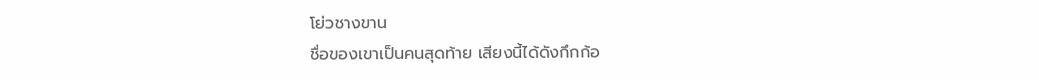โย่วชางขาน
ชื่อของเขาเป็นคนสุดท้าย เสียงนี้ได้ดังกึกก้อ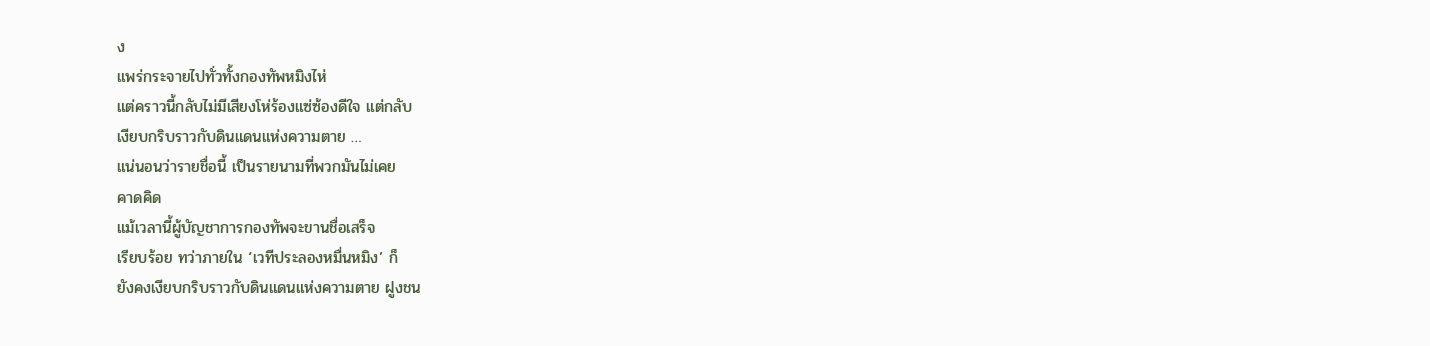ง
แพร่กระจายไปทั่วทั้งกองทัพหมิงไห่
แต่คราวนี้กลับไม่มีเสียงโห่ร้องแซ่ซ้องดีใจ แต่กลับ
เงียบกริบราวกับดินแดนแห่งความตาย …
แน่นอนว่ารายชื่อนี้ เป็นรายนามที่พวกมันไม่เคย
คาดคิด
แม้เวลานี้ผู้บัญชาการกองทัพจะขานชื่อเสร็จ
เรียบร้อย ทว่าภายใน ‘เวทีประลองหมื่นหมิง’ ก็
ยังคงเงียบกริบราวกับดินแดนแห่งความตาย ฝูงชน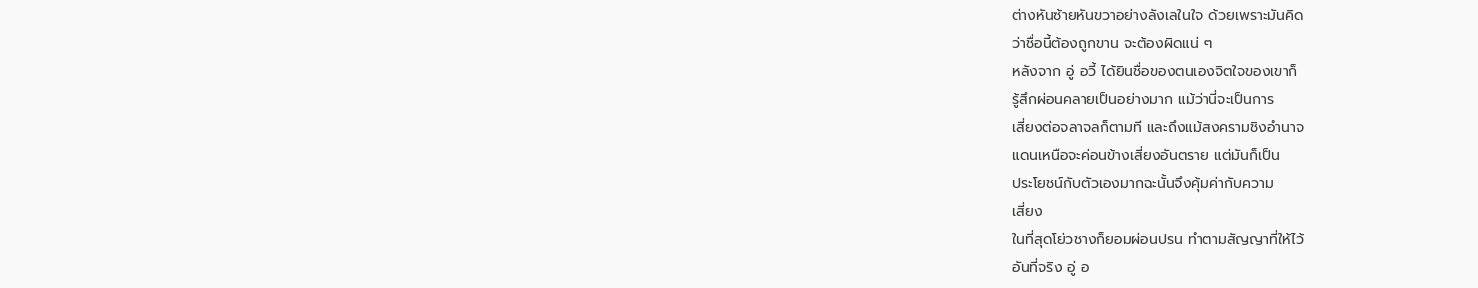ต่างหันซ้ายหันขวาอย่างลังเลในใจ ด้วยเพราะมันคิด
ว่าชื่อนี้ต้องถูกขาน จะต้องผิดแน่ ๆ
หลังจาก อู่ อวี้ ได้ยินชื่อของตนเองจิตใจของเขาก็
รู้สึกผ่อนคลายเป็นอย่างมาก แม้ว่านี่จะเป็นการ
เสี่ยงต่อจลาจลก็ตามที และถึงแม้สงครามชิงอำนาจ
แดนเหนือจะค่อนข้างเสี่ยงอันตราย แต่มันก็เป็น
ประโยชน์กับตัวเองมากฉะนั้นจึงคุ้มค่ากับความ
เสี่ยง
ในที่สุดโย่วชางก็ยอมผ่อนปรน ทำตามสัญญาที่ให้ไว้
อันที่จริง อู่ อ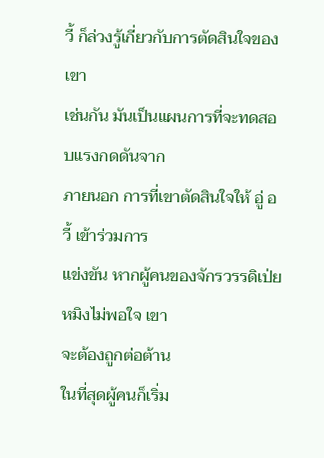วี้ ก็ล่วงรู้เกี่ยวกับการตัดสินใจของเขา
เช่นกัน มันเป็นแผนการที่จะทดสอบแรงกดดันจาก
ภายนอก การที่เขาตัดสินใจให้ อู่ อวี้ เข้าร่วมการ
แข่งขัน หากผู้คนของจักรวรรดิเป่ยหมิงไม่พอใจ เขา
จะต้องถูกต่อต้าน
ในที่สุดผู้คนก็เริ่ม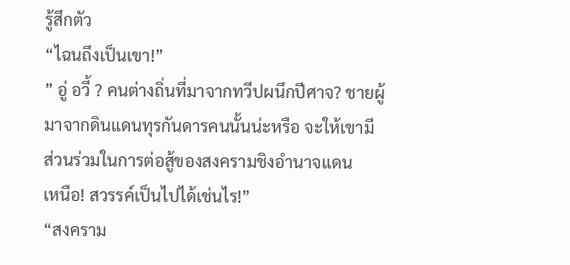รู้สึกตัว
“ไฉนถึงเป็นเขา!”
” อู่ อวี้ ? คนต่างถิ่นที่มาจากทวีปผนึกปีศาจ? ชายผู้
มาจากดินแดนทุรกันดารคนนั้นน่ะหรือ จะให้เขามี
ส่วนร่วมในการต่อสู้ของสงครามชิงอำนาจแดน
เหนือ! สวรรค์เป็นไปได้เช่นไร!”
“สงคราม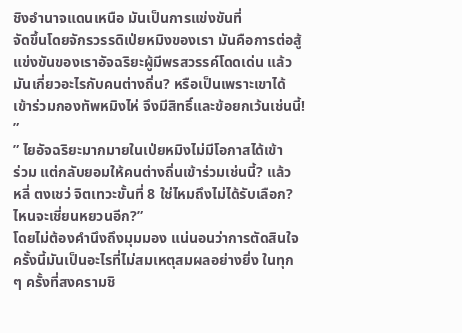ชิงอำนาจแดนเหนือ มันเป็นการแข่งขันที่
จัดขึ้นโดยจักรวรรดิเป่ยหมิงของเรา มันคือการต่อสู้
แข่งขันของเราอัจฉริยะผู้มีพรสวรรค์โดดเด่น แล้ว
มันเกี่ยวอะไรกับคนต่างถิ่น? หรือเป็นเพราะเขาได้
เข้าร่วมกองทัพหมิงไห่ จึงมีสิทธิ์และข้อยกเว้นเช่นนี้!
”
” ไยอัจฉริยะมากมายในเป่ยหมิงไม่มีโอกาสได้เข้า
ร่วม แต่กลับยอมให้คนต่างถิ่นเข้าร่วมเช่นนี้? แล้ว
หลี่ ตงเชว่ จิตเทวะขั้นที่ 8 ใช่ไหมถึงไม่ได้รับเลือก?
ไหนจะเชี่ยนหยวนอีก?”
โดยไม่ต้องคำนึงถึงมุมมอง แน่นอนว่าการตัดสินใจ
ครั้งนี้มันเป็นอะไรที่ไม่สมเหตุสมผลอย่างยิ่ง ในทุก
ๆ ครั้งที่สงครามชิ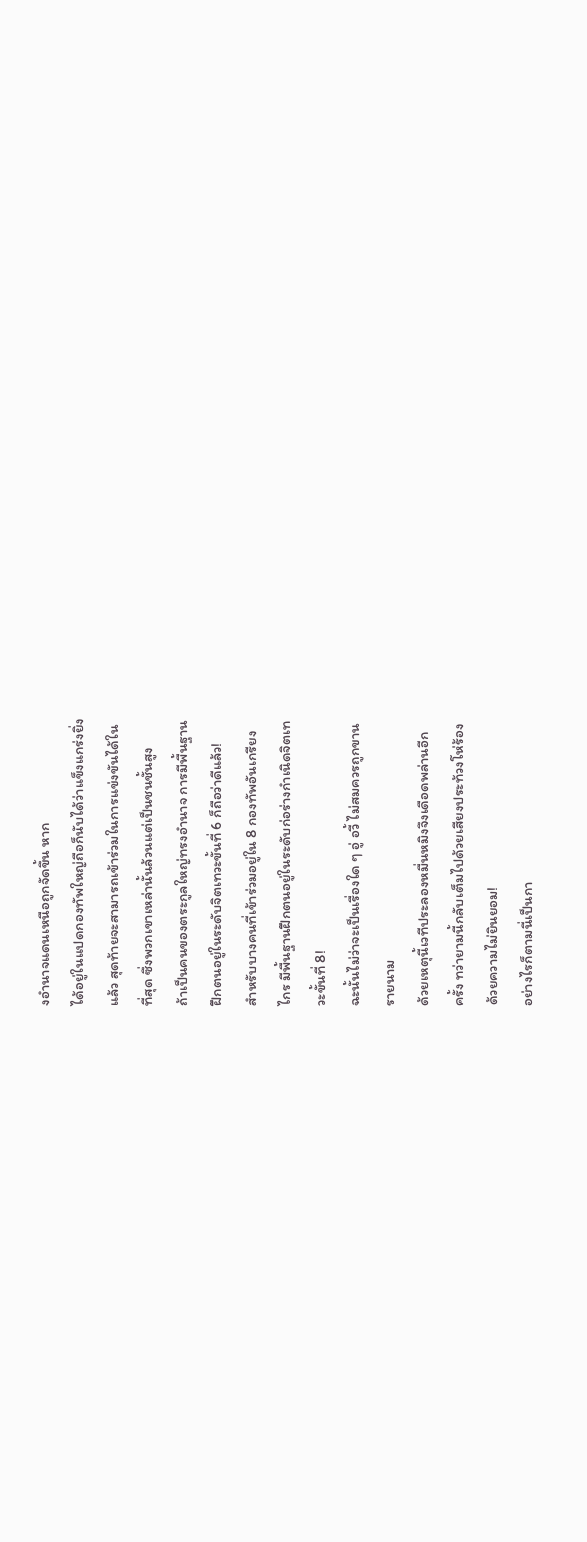งอำนาจแดนเหนือถูกจัดขึ้น หาก
ได้อยู่ในแปดกองทัพใหญ่ถือก็นับได้ว่าแข็งแกร่งยิ่ง
แล้ว สุดท้ายจะสามารถเข้าร่วมในการแข่งขันได้ใน
ที่สุด ซึ่งพวกเขาเหล่านั้นล้วนแต่เป็นชนชั้นสูง
ถ้าเป็นคนของตระกูลใหญ่ทรงอำนาจ การมีพื้นฐาน
ฝึกตนอยู่ในระดับจิตเทวะขั้นที่ 6 ก็ถือว่าดีแล้ว!
สำหรับบางคนที่เข้าร่วมอยู่ใน 8 กองทัพอันเกรียง
ไกร มีพื้นฐานฝึกตนอยู่ในระดับก่อร่างกำเนิดจิตเท
วะขั้นที่ 8!
ฉะนั้นไม่ว่าจะเป็นเรื่องใด ๆ อู่ อวี้ ไม่สมควรถูกขาน
รายนาม
ด้วยเหตุนี้เวทีประลองหมื่นหมิงจึงเดือดพล่านอีก
ครั้ง ทว่ายามนี้กลับเต็มไปด้วยเสียงประท้วงโห่ร้อง
ด้วยความไม่ยินยอม!
อย่างไรก็ตามนี่เป็นกา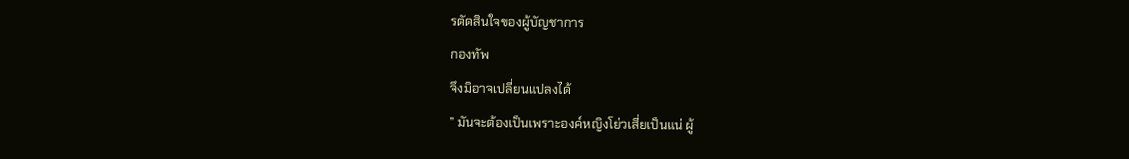รตัดสินใจของผู้บัญชาการ
กองทัพ
จึงมิอาจเปลี่ยนแปลงได้
” มันจะต้องเป็นเพราะองค์หญิงโย่วเสี่ยเป็นแน่ ผู้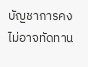บัญชาการคงไม่อาจทัดทาน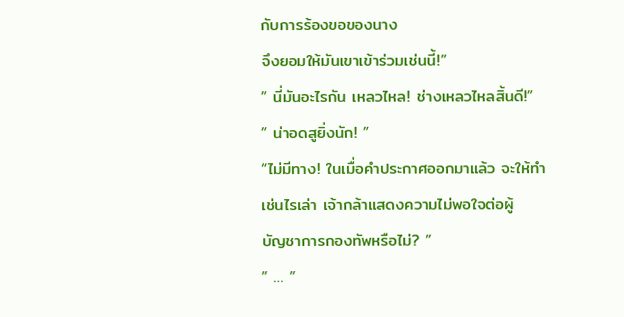กับการร้องขอของนาง
จึงยอมให้มันเขาเข้าร่วมเช่นนี้!”
” นี่มันอะไรกัน เหลวไหล! ช่างเหลวไหลสิ้นดี!”
” น่าอดสูยิ่งนัก! ”
“ไม่มีทาง! ในเมื่อคำประกาศออกมาแล้ว จะให้ทำ
เช่นไรเล่า เจ้ากล้าแสดงความไม่พอใจต่อผู้
บัญชาการกองทัพหรือไม่? ”
” … ”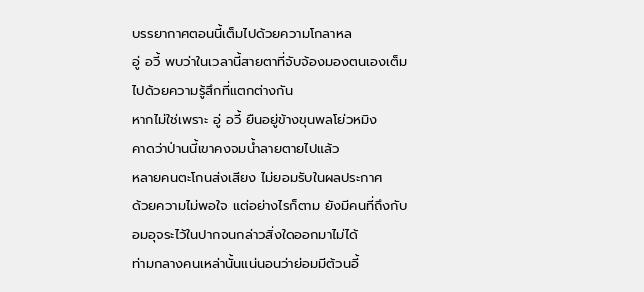บรรยากาศตอนนี้เต็มไปด้วยความโกลาหล
อู่ อวี้ พบว่าในเวลานี้สายตาที่จับจ้องมองตนเองเต็ม
ไปด้วยความรู้สึกที่แตกต่างกัน
หากไม่ใช่เพราะ อู่ อวี้ ยืนอยู่ข้างขุนพลโย่วหมิง
คาดว่าป่านนี้เขาคงจมน้ำลายตายไปแล้ว
หลายคนตะโกนส่งเสียง ไม่ยอมรับในผลประกาศ
ด้วยความไม่พอใจ แต่อย่างไรก็ตาม ยังมีคนที่ถึงกับ
อมอุจระไว้ในปากจนกล่าวสิ่งใดออกมาไม่ได้
ท่ามกลางคนเหล่านั้นแน่นอนว่าย่อมมีต้วนอี้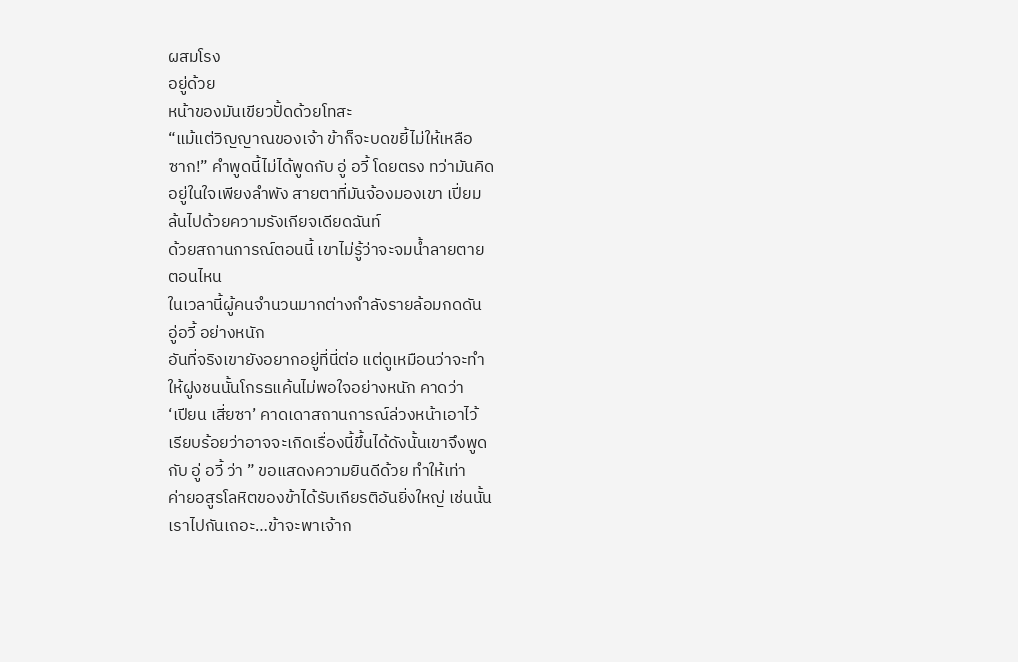ผสมโรง
อยู่ด้วย
หน้าของมันเขียวปั้ดด้วยโทสะ
“แม้แต่วิญญาณของเจ้า ข้าก็จะบดขยี้ไม่ให้เหลือ
ซาก!” คำพูดนี้ไม่ได้พูดกับ อู่ อวี้ โดยตรง ทว่ามันคิด
อยู่ในใจเพียงลำพัง สายตาที่มันจ้องมองเขา เปี่ยม
ล้นไปด้วยความรังเกียจเดียดฉันท์
ด้วยสถานการณ์ตอนนี้ เขาไม่รู้ว่าจะจมน้ำลายตาย
ตอนไหน
ในเวลานี้ผู้คนจำนวนมากต่างกำลังรายล้อมกดดัน
อู่อวี้ อย่างหนัก
อันที่จริงเขายังอยากอยู่ที่นี่ต่อ แต่ดูเหมือนว่าจะทำ
ให้ฝูงชนนั้นโกรธแค้นไม่พอใจอย่างหนัก คาดว่า
‘เปียน เสี่ยซา’ คาดเดาสถานการณ์ล่วงหน้าเอาไว้
เรียบร้อยว่าอาจจะเกิดเรื่องนี้ขึ้นได้ดังนั้นเขาจึงพูด
กับ อู่ อวี้ ว่า ” ขอแสดงความยินดีด้วย ทำให้เท่า
ค่ายอสูรโลหิตของข้าได้รับเกียรติอันยิ่งใหญ่ เช่นนั้น
เราไปกันเถอะ…ข้าจะพาเจ้าก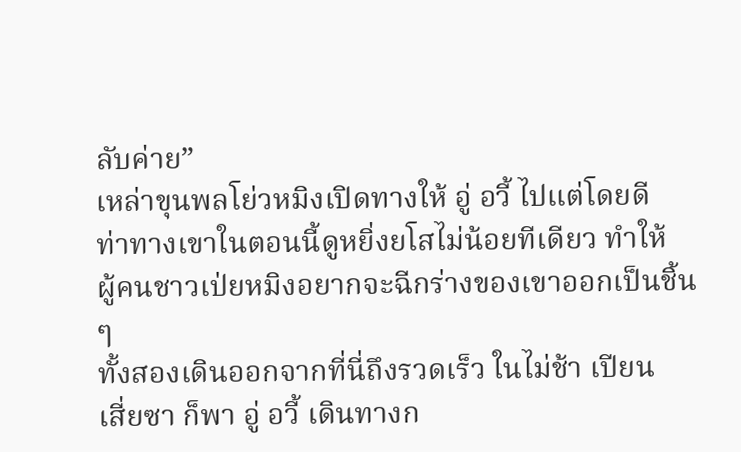ลับค่าย”
เหล่าขุนพลโย่วหมิงเปิดทางให้ อู่ อวี้ ไปแต่โดยดี
ท่าทางเขาในตอนนี้ดูหยิ่งยโสไม่น้อยทีเดียว ทำให้
ผู้คนชาวเป่ยหมิงอยากจะฉีกร่างของเขาออกเป็นชิ้น
ๆ
ทั้งสองเดินออกจากที่นี่ถึงรวดเร็ว ในไม่ช้า เปียน
เสี่ยซา ก็พา อู่ อวี้ เดินทางก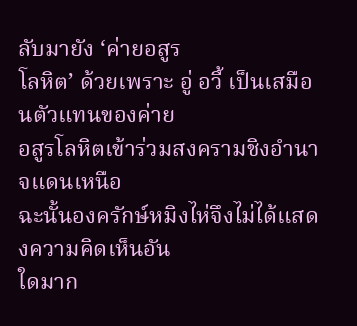ลับมายัง ‘ค่ายอสูร
โลหิต’ ด้วยเพราะ อู่ อวี้ เป็นเสมือนตัวแทนของค่าย
อสูรโลหิตเข้าร่วมสงครามชิงอำนาจแดนเหนือ
ฉะนั้นองครักษ์หมิงไห่จึงไม่ได้แสดงความคิดเห็นอัน
ใดมาก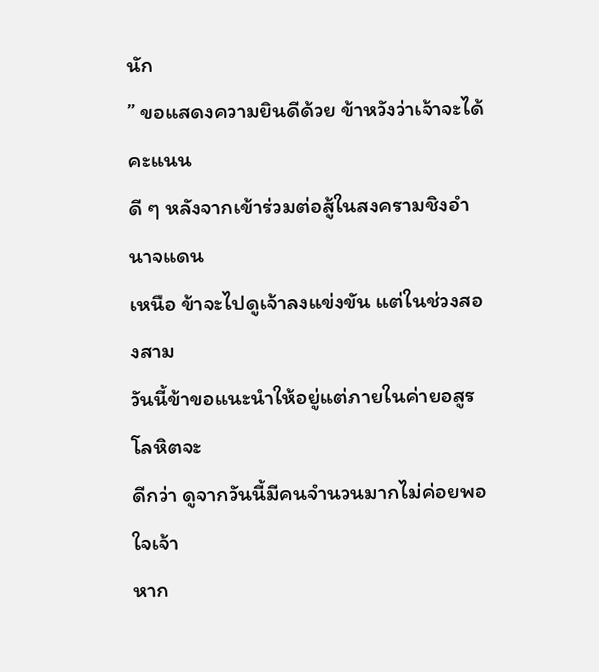นัก
” ขอแสดงความยินดีด้วย ข้าหวังว่าเจ้าจะได้คะแนน
ดี ๆ หลังจากเข้าร่วมต่อสู้ในสงครามชิงอำนาจแดน
เหนือ ข้าจะไปดูเจ้าลงแข่งขัน แต่ในช่วงสองสาม
วันนี้ข้าขอแนะนำให้อยู่แต่ภายในค่ายอสูรโลหิตจะ
ดีกว่า ดูจากวันนี้มีคนจำนวนมากไม่ค่อยพอใจเจ้า
หาก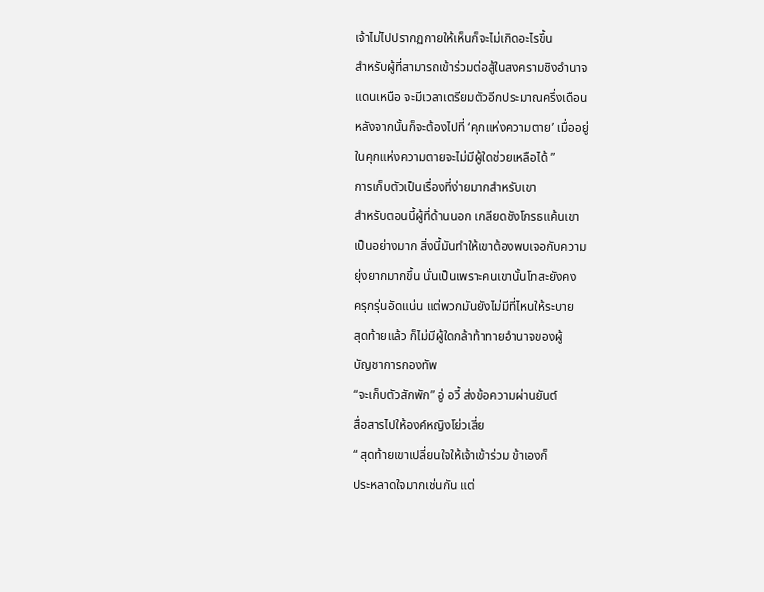เจ้าไม่ไปปรากฏกายให้เห็นก็จะไม่เกิดอะไรขึ้น
สำหรับผู้ที่สามารถเข้าร่วมต่อสู้ในสงครามชิงอำนาจ
แดนเหนือ จะมีเวลาเตรียมตัวอีกประมาณครึ่งเดือน
หลังจากนั้นก็จะต้องไปที่ ‘คุกแห่งความตาย’ เมื่ออยู่
ในคุกแห่งความตายจะไม่มีผู้ใดช่วยเหลือได้ ”
การเก็บตัวเป็นเรื่องที่ง่ายมากสำหรับเขา
สำหรับตอนนี้ผู้ที่ด้านนอก เกลียดชังโกรธแค้นเขา
เป็นอย่างมาก สิ่งนี้มันทำให้เขาต้องพบเจอกับความ
ยุ่งยากมากขึ้น นั่นเป็นเพราะคนเขานั้นโทสะยังคง
ครุกรุ่นอัดแน่น แต่พวกมันยังไม่มีที่ไหนให้ระบาย
สุดท้ายแล้ว ก็ไม่มีผู้ใดกล้าท้าทายอำนาจของผู้
บัญชาการกองทัพ
“จะเก็บตัวสักพัก” อู่ อวี้ ส่งข้อความผ่านยันต์
สื่อสารไปให้องค์หญิงโย่วเสี่ย
“ สุดท้ายเขาเปลี่ยนใจให้เจ้าเข้าร่วม ข้าเองก็
ประหลาดใจมากเช่นกัน แต่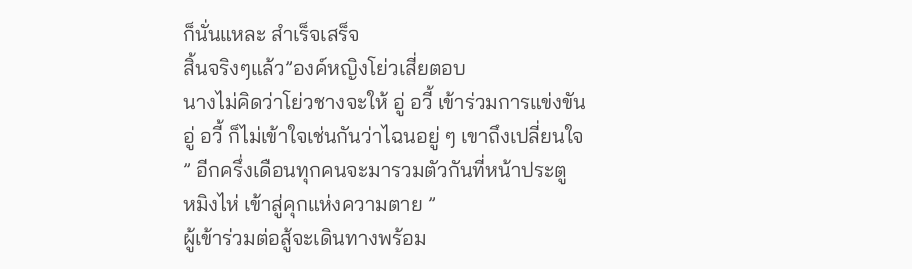ก็นั่นแหละ สำเร็จเสร็จ
สิ้นจริงๆแล้ว”องค์หญิงโย่วเสี่ยตอบ
นางไม่คิดว่าโย่วชางจะให้ อู่ อวี้ เข้าร่วมการแข่งขัน
อู่ อวี้ ก็ไม่เข้าใจเช่นกันว่าไฉนอยู่ ๆ เขาถึงเปลี่ยนใจ
” อีกครึ่งเดือนทุกคนจะมารวมตัวกันที่หน้าประตู
หมิงไห่ เข้าสู่คุกแห่งความตาย ”
ผู้เข้าร่วมต่อสู้จะเดินทางพร้อม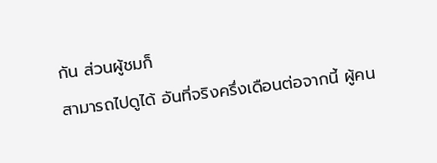กัน ส่วนผู้ชมก็
สามารถไปดูได้ อันที่จริงครึ่งเดือนต่อจากนี้ ผู้คน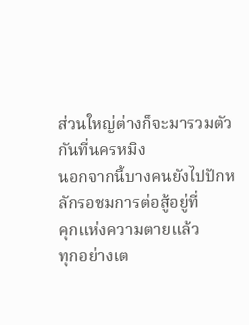ส่วนใหญ่ต่างก็จะมารวมตัวกันที่นครหมิง
นอกจากนี้บางคนยังไปปักหลักรอชมการต่อสู้อยู่ที่
คุกแห่งความตายแล้ว
ทุกอย่างเต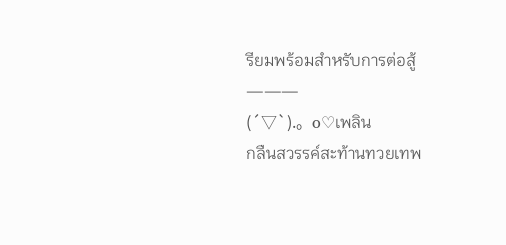รียมพร้อมสำหรับการต่อสู้
———
(´▽`).。o♡เพลิน
กลืนสวรรค์สะท้านทวยเทพ